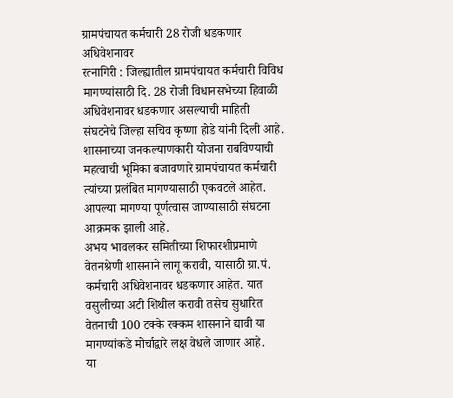ग्रामपंचायत कर्मचारी 28 रोजी धडकणार अधिवेशनावर
रत्नागिरी : जिल्ह्यातील ग्रामपंचायत कर्मचारी विविध मागण्यांसाठी दि. 28 रोजी विधानसभेच्या हिवाळी अधिवेशनावर धडकणार असल्याची माहिती संघटनेचे जिल्हा सचिव कृष्णा होडे यांनी दिली आहे.
शासनाच्या जनकल्याणकारी योजना राबविण्याची महत्वाची भूमिका बजावणारे ग्रामपंचायत कर्मचारी त्यांच्या प्रलंबित मागण्यासाठी एकवटले आहेत. आपल्या मागण्या पूर्णत्वास जाण्यासाठी संघटना आक्रमक झाली आहे.
अभय भावलकर समितीच्या शिफारशीप्रमाणे वेतनश्रेणी शासनाने लागू करावी, यासाठी ग्रा.पं. कर्मचारी अधिवेशनावर धडकणार आहेत. यात वसुलीच्या अटी शिथील करावी तसेच सुधारित वेतनाची 100 टक्के रक्कम शासनाने द्यावी या मागण्यांकडे मोर्चाद्वारे लक्ष वेधले जाणार आहे.
या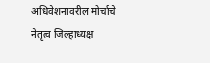अधिवेशनावरील मोर्चाचे नेतृत्व जिल्हाध्यक्ष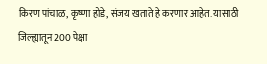किरण पांचाळ, कृष्णा होडे, संजय खताते हे करणार आहेत. यासाठी जिल्ह्यातून 200 पेक्षा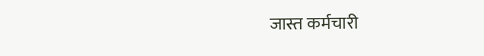जास्त कर्मचारी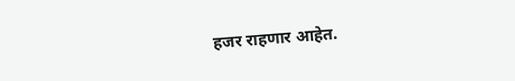हजर राहणार आहेत.